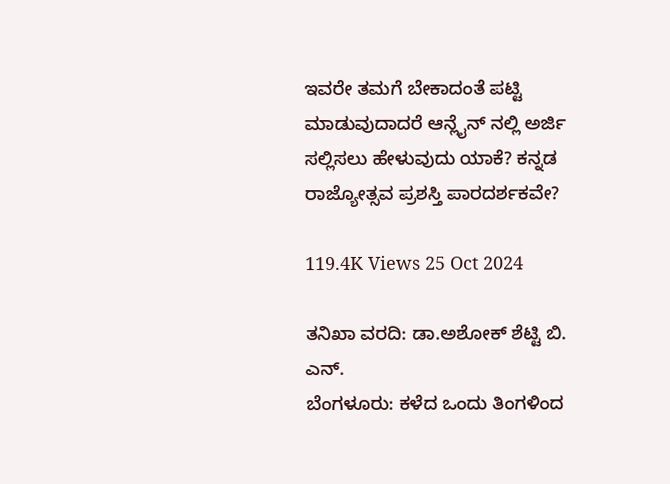ಇವರೇ ತಮಗೆ ಬೇಕಾದಂತೆ ಪಟ್ಟಿ ಮಾಡುವುದಾದರೆ ಆನ್ಲೈನ್ ನಲ್ಲಿ ಅರ್ಜಿ ಸಲ್ಲಿಸಲು ಹೇಳುವುದು ಯಾಕೆ? ಕನ್ನಡ ರಾಜ್ಯೋತ್ಸವ ಪ್ರಶಸ್ತಿ ಪಾರದರ್ಶಕವೇ?

119.4K Views 25 Oct 2024

ತನಿಖಾ ವರದಿ: ಡಾ.ಅಶೋಕ್ ಶೆಟ್ಟಿ ಬಿ. ಎನ್.
ಬೆಂಗಳೂರು: ಕಳೆದ ಒಂದು ತಿಂಗಳಿಂದ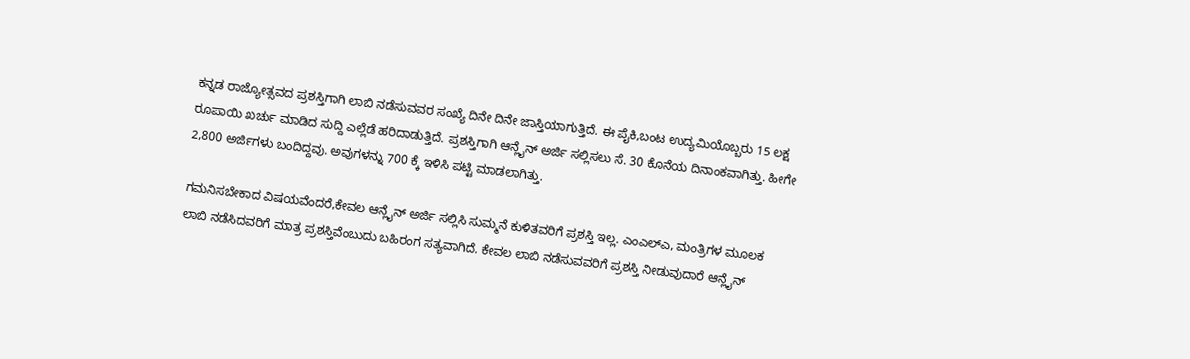ಕನ್ನಡ ರಾಜ್ಯೋತ್ಸವದ ಪ್ರಶಸ್ತಿಗಾಗಿ ಲಾಬಿ ನಡೆಸುವವರ ಸಂಖ್ಯೆ ದಿನೇ ದಿನೇ ಜಾಸ್ತಿಯಾಗುತ್ತಿದೆ. ಈ ಪೈಕಿ,ಬಂಟ ಉದ್ಯಮಿಯೊಬ್ಬರು 15 ಲಕ್ಷ ರೂಪಾಯಿ ಖರ್ಚು ಮಾಡಿದ ಸುದ್ದಿ ಎಲ್ಲೆಡೆ ಹರಿದಾಡುತ್ತಿದೆ. ಪ್ರಶಸ್ತಿಗಾಗಿ ಆನ್ಲೈನ್ ಅರ್ಜಿ ಸಲ್ಲಿಸಲು ಸೆ. 30 ಕೊನೆಯ ದಿನಾಂಕವಾಗಿತ್ತು. ಹೀಗೇ 2,800 ಅರ್ಜಿಗಳು ಬಂದಿದ್ದವು. ಅವುಗಳನ್ನು 700 ಕ್ಕೆ ಇಳಿಸಿ ಪಟ್ಟಿ ಮಾಡಲಾಗಿತ್ತು.

ಗಮನಿಸಬೇಕಾದ ವಿಷಯವೆಂದರೆ,ಕೇವಲ ಆನ್ಲೈನ್ ಅರ್ಜಿ ಸಲ್ಲಿಸಿ ಸುಮ್ಮನೆ ಕುಳಿತವರಿಗೆ ಪ್ರಶಸ್ತಿ ಇಲ್ಲ. ಎಂಎಲ್ಎ, ಮಂತ್ರಿಗಳ ಮೂಲಕ ಲಾಬಿ ನಡೆಸಿದವರಿಗೆ ಮಾತ್ರ ಪ್ರಶಸ್ತಿವೆಂಬುದು ಬಹಿರಂಗ ಸತ್ಯವಾಗಿದೆ. ಕೇವಲ ಲಾಬಿ ನಡೆಸುವವರಿಗೆ ಪ್ರಶಸ್ತಿ ನೀಡುವುದಾರೆ ಆನ್ಲೈನ್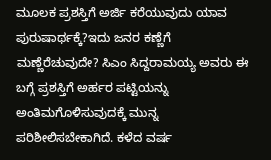ಮೂಲಕ ಪ್ರಶಸ್ತಿಗೆ ಅರ್ಜಿ ಕರೆಯುವುದು ಯಾವ ಪುರುಷಾರ್ಥಕ್ಕೆ?ಇದು ಜನರ ಕಣ್ಣೆಗೆ ಮಣ್ಣೆರೆಚುವುದೇ? ಸಿಎಂ ಸಿದ್ದರಾಮಯ್ಯ ಅವರು ಈ ಬಗ್ಗೆ ಪ್ರಶಸ್ತಿಗೆ ಅರ್ಹರ ಪಟ್ಟಿಯನ್ನು ಅಂತಿಮಗೊಳಿಸುವುದಕ್ಕೆ ಮುನ್ನ ಪರಿಶೀಲಿಸಬೇಕಾಗಿದೆ. ಕಳೆದ ವರ್ಷ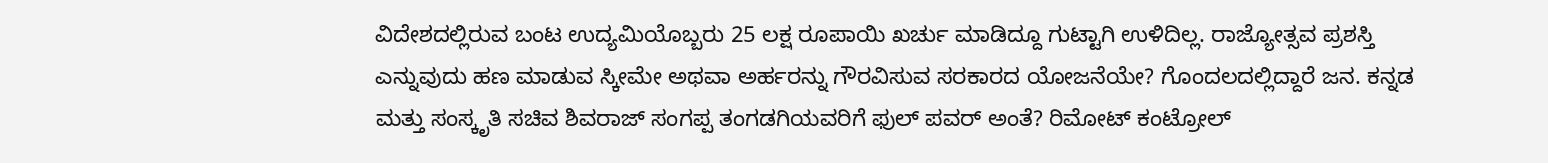ವಿದೇಶದಲ್ಲಿರುವ ಬಂಟ ಉದ್ಯಮಿಯೊಬ್ಬರು 25 ಲಕ್ಷ ರೂಪಾಯಿ ಖರ್ಚು ಮಾಡಿದ್ದೂ ಗುಟ್ಟಾಗಿ ಉಳಿದಿಲ್ಲ. ರಾಜ್ಯೋತ್ಸವ ಪ್ರಶಸ್ತಿ ಎನ್ನುವುದು ಹಣ ಮಾಡುವ ಸ್ಕೀಮೇ ಅಥವಾ ಅರ್ಹರನ್ನು ಗೌರವಿಸುವ ಸರಕಾರದ ಯೋಜನೆಯೇ? ಗೊಂದಲದಲ್ಲಿದ್ದಾರೆ ಜನ. ಕನ್ನಡ ಮತ್ತು ಸಂಸ್ಕೃತಿ ಸಚಿವ ಶಿವರಾಜ್ ಸಂಗಪ್ಪ ತಂಗಡಗಿಯವರಿಗೆ ಫುಲ್ ಪವರ್ ಅಂತೆ? ರಿಮೋಟ್ ಕಂಟ್ರೋಲ್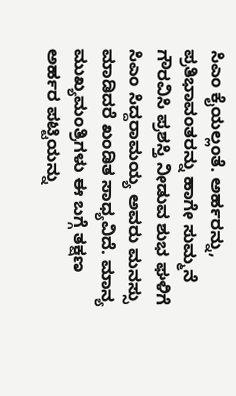ಸಿಎಂ ಕೈಯಲ್ಲಂತೆ. ಅರ್ಹರನ್ನು, ಪ್ರತಿಭಾವಂತರನ್ನು ಹಾಗೇ ಸುಮ್ಮನೆ ಗೌರವಿಸಿ ಪ್ರಶಸ್ತಿ ನೀಡುವ ಶುಭ ಘಳಿಗೆ ಸಿಎಂ ಸಿದ್ದರಾಮಯ್ಯ ಅವರು ಮನಸ್ಸು ಮಾಡಿದರೆ ಖಂಡಿತ ಸಾಧ್ಯವಿದೆ. ಮಾನ್ಯ ಮುಖ್ಯಮಂತ್ರಿಗಳು ಈ ಬಗ್ಗೆ ತಕ್ಷಣ ಅರ್ಹರ ಪಟ್ಟಿಯನ್ನು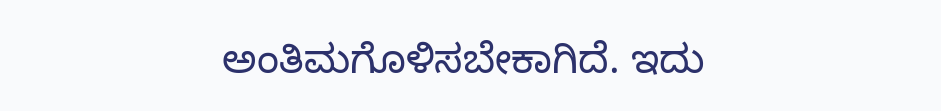ಅಂತಿಮಗೊಳಿಸಬೇಕಾಗಿದೆ. ಇದು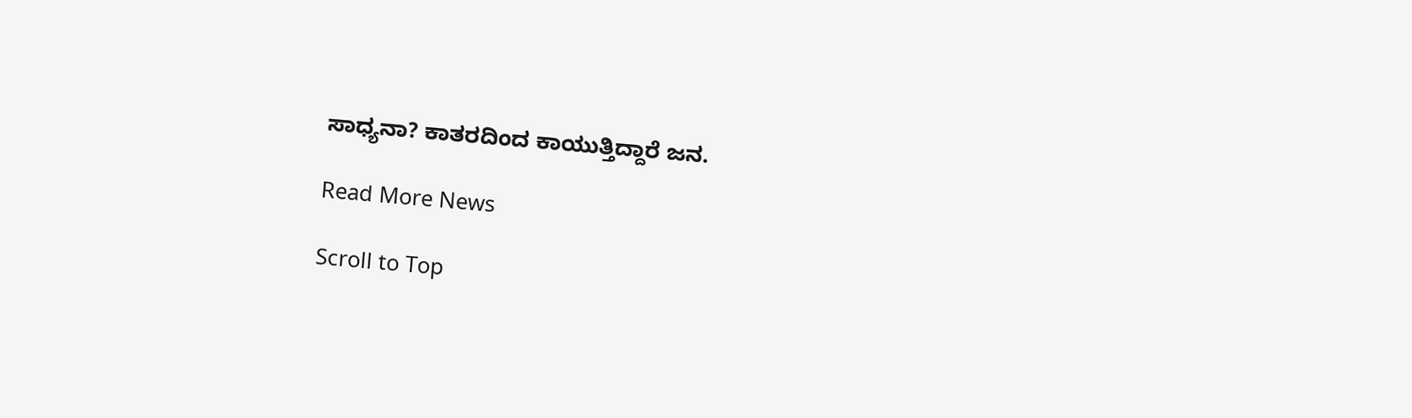ಸಾಧ್ಯನಾ? ಕಾತರದಿಂದ ಕಾಯುತ್ತಿದ್ದಾರೆ ಜನ.

Read More News

Scroll to Top